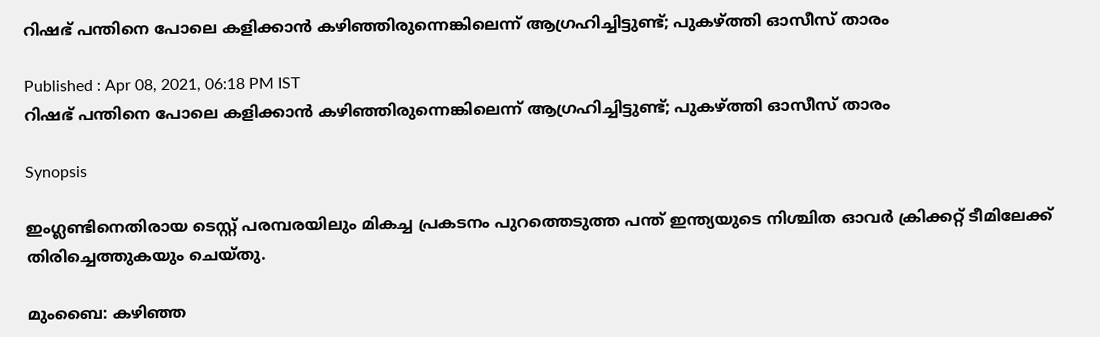റിഷഭ് പന്തിനെ പോലെ കളിക്കാന്‍ കഴിഞ്ഞിരുന്നെങ്കിലെന്ന് ആഗ്രഹിച്ചിട്ടുണ്ട്; പുകഴ്ത്തി ഓസീസ് താരം

Published : Apr 08, 2021, 06:18 PM IST
റിഷഭ് പന്തിനെ പോലെ കളിക്കാന്‍ കഴിഞ്ഞിരുന്നെങ്കിലെന്ന് ആഗ്രഹിച്ചിട്ടുണ്ട്; പുകഴ്ത്തി ഓസീസ് താരം

Synopsis

ഇംഗ്ലണ്ടിനെതിരായ ടെസ്റ്റ് പരമ്പരയിലും മികച്ച പ്രകടനം പുറത്തെടുത്ത പന്ത് ഇന്ത്യയുടെ നിശ്ചിത ഓവര്‍ ക്രിക്കറ്റ് ടീമിലേക്ക് തിരിച്ചെത്തുകയും ചെയ്തു.

മുംബൈ: കഴിഞ്ഞ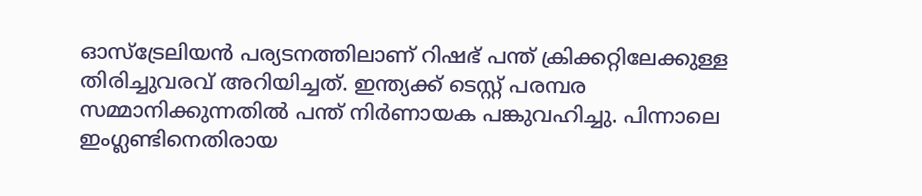ഓസ്‌ട്രേലിയന്‍ പര്യടനത്തിലാണ് റിഷഭ് പന്ത് ക്രിക്കറ്റിലേക്കുള്ള തിരിച്ചുവരവ് അറിയിച്ചത്. ഇന്ത്യക്ക് ടെസ്റ്റ് പരമ്പര സമ്മാനിക്കുന്നതില്‍ പന്ത് നിര്‍ണായക പങ്കുവഹിച്ചു. പിന്നാലെ ഇംഗ്ലണ്ടിനെതിരായ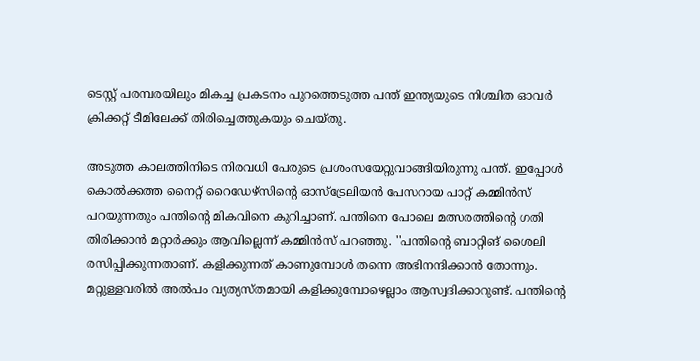ടെസ്റ്റ് പരമ്പരയിലും മികച്ച പ്രകടനം പുറത്തെടുത്ത പന്ത് ഇന്ത്യയുടെ നിശ്ചിത ഓവര്‍ ക്രിക്കറ്റ് ടീമിലേക്ക് തിരിച്ചെത്തുകയും ചെയ്തു.

അടുത്ത കാലത്തിനിടെ നിരവധി പേരുടെ പ്രശംസയേറ്റുവാങ്ങിയിരുന്നു പന്ത്. ഇപ്പോള്‍ കൊല്‍ക്കത്ത നൈറ്റ് റൈഡേഴ്‌സിന്റെ ഓസ്‌ട്രേലിയന്‍ പേസറായ പാറ്റ് കമ്മിന്‍സ് പറയുന്നതും പന്തിന്റെ മികവിനെ കുറിച്ചാണ്. പന്തിനെ പോലെ മത്സരത്തിന്റെ ഗതി തിരിക്കാന്‍ മറ്റാര്‍ക്കും ആവില്ലെന്ന് കമ്മിന്‍സ് പറഞ്ഞു. ''പന്തിന്റെ ബാറ്റിങ് ശൈലി രസിപ്പിക്കുന്നതാണ്. കളിക്കുന്നത് കാണുമ്പോള്‍ തന്നെ അഭിനന്ദിക്കാന്‍ തോന്നും. മറ്റുള്ളവരില്‍ അല്‍പം വ്യത്യസ്തമായി കളിക്കുമ്പോഴെല്ലാം ആസ്വദിക്കാറുണ്ട്. പന്തിന്റെ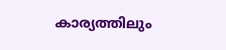കാര്യത്തിലും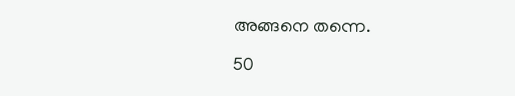അങ്ങനെ തന്നെ.

50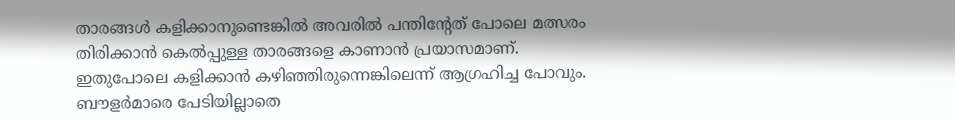താരങ്ങള്‍ കളിക്കാനുണ്ടെങ്കില്‍ അവരില്‍ പന്തിന്റേത് പോലെ മത്സരം തിരിക്കാന്‍ കെല്‍പ്പുള്ള താരങ്ങളെ കാണാന്‍ പ്രയാസമാണ്. ഇതുപോലെ കളിക്കാന്‍ കഴിഞ്ഞിരുന്നെങ്കിലെന്ന് ആഗ്രഹിച്ച പോവും. ബൗളര്‍മാരെ പേടിയില്ലാതെ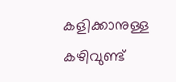കളിക്കാനുള്ള കഴിവുണ്ട്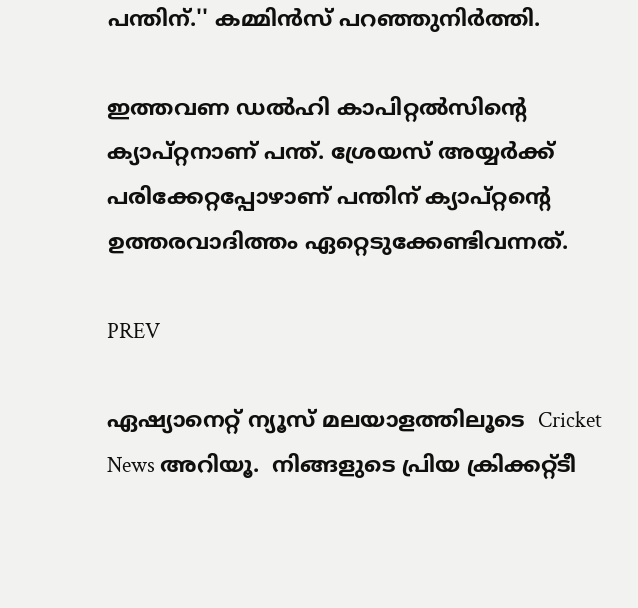പന്തിന്.'' കമ്മിന്‍സ് പറഞ്ഞുനിര്‍ത്തി.

ഇത്തവണ ഡല്‍ഹി കാപിറ്റല്‍സിന്റെ ക്യാപ്റ്റനാണ് പന്ത്. ശ്രേയസ് അയ്യര്‍ക്ക് പരിക്കേറ്റപ്പോഴാണ് പന്തിന് ക്യാപ്റ്റന്റെ ഉത്തരവാദിത്തം ഏറ്റെടുക്കേണ്ടിവന്നത്.

PREV

ഏഷ്യാനെറ്റ് ന്യൂസ് മലയാളത്തിലൂടെ  Cricket News അറിയൂ.  നിങ്ങളുടെ പ്രിയ ക്രിക്കറ്റ്ടീ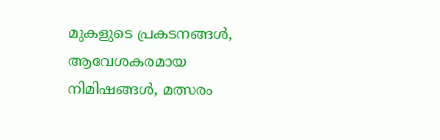മുകളുടെ പ്രകടനങ്ങൾ, ആവേശകരമായ നിമിഷങ്ങൾ, മത്സരം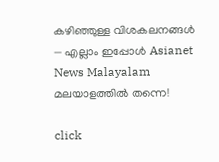കഴിഞ്ഞുള്ള വിശകലനങ്ങൾ — എല്ലാം ഇപ്പോൾ Asianet News Malayalam മലയാളത്തിൽ തന്നെ!

click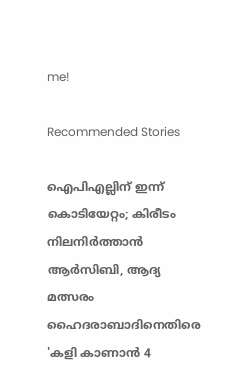me!

Recommended Stories

ഐപിഎല്ലിന് ഇന്ന് കൊടിയേറ്റം; കിരീടം നിലനിര്‍ത്താന്‍ ആര്‍സിബി, ആദ്യ മത്സരം ഹൈദരാബാദിനെതിരെ
'കളി കാണാൻ 4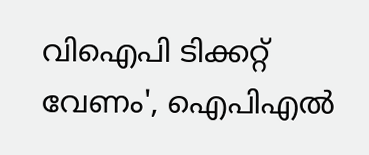വിഐപി ടിക്കറ്റ് വേണം', ഐപിഎൽ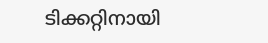ടിക്കറ്റിനായി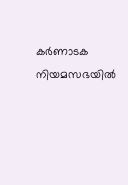കർണാടക നിയമസഭയിൽ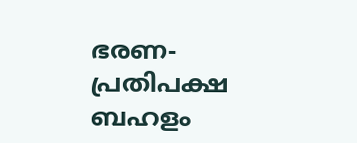ഭരണ-പ്രതിപക്ഷ ബഹളം